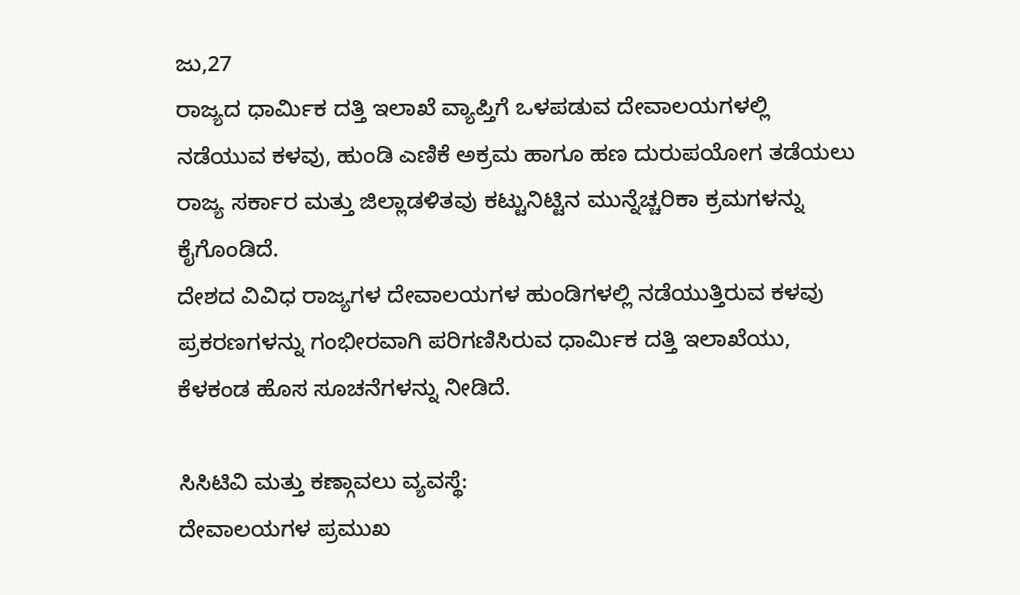ಜು,27
ರಾಜ್ಯದ ಧಾರ್ಮಿಕ ದತ್ತಿ ಇಲಾಖೆ ವ್ಯಾಪ್ತಿಗೆ ಒಳಪಡುವ ದೇವಾಲಯಗಳಲ್ಲಿ ನಡೆಯುವ ಕಳವು, ಹುಂಡಿ ಎಣಿಕೆ ಅಕ್ರಮ ಹಾಗೂ ಹಣ ದುರುಪಯೋಗ ತಡೆಯಲು ರಾಜ್ಯ ಸರ್ಕಾರ ಮತ್ತು ಜಿಲ್ಲಾಡಳಿತವು ಕಟ್ಟುನಿಟ್ಟಿನ ಮುನ್ನೆಚ್ಚರಿಕಾ ಕ್ರಮಗಳನ್ನು ಕೈಗೊಂಡಿದೆ.
ದೇಶದ ವಿವಿಧ ರಾಜ್ಯಗಳ ದೇವಾಲಯಗಳ ಹುಂಡಿಗಳಲ್ಲಿ ನಡೆಯುತ್ತಿರುವ ಕಳವು ಪ್ರಕರಣಗಳನ್ನು ಗಂಭೀರವಾಗಿ ಪರಿಗಣಿಸಿರುವ ಧಾರ್ಮಿಕ ದತ್ತಿ ಇಲಾಖೆಯು, ಕೆಳಕಂಡ ಹೊಸ ಸೂಚನೆಗಳನ್ನು ನೀಡಿದೆ.

ಸಿಸಿಟಿವಿ ಮತ್ತು ಕಣ್ಗಾವಲು ವ್ಯವಸ್ಥೆ:
ದೇವಾಲಯಗಳ ಪ್ರಮುಖ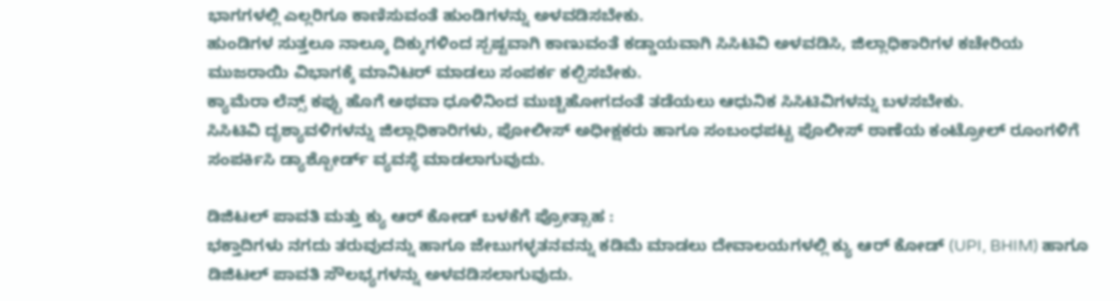ಭಾಗಗಳಲ್ಲಿ ಎಲ್ಲರಿಗೂ ಕಾಣಿಸುವಂತೆ ಹುಂಡಿಗಳನ್ನು ಅಳವಡಿಸಬೇಕು.
ಹುಂಡಿಗಳ ಸುತ್ತಲೂ ನಾಲ್ಕೂ ದಿಕ್ಕುಗಳಿಂದ ಸ್ಪಷ್ಟವಾಗಿ ಕಾಣುವಂತೆ ಕಡ್ಡಾಯವಾಗಿ ಸಿಸಿಟಿವಿ ಅಳವಡಿಸಿ, ಜಿಲ್ಲಾಧಿಕಾರಿಗಳ ಕಚೇರಿಯ ಮುಜರಾಯಿ ವಿಭಾಗಕ್ಕೆ ಮಾನಿಟರ್ ಮಾಡಲು ಸಂಪರ್ಕ ಕಲ್ಪಿಸಬೇಕು.
ಕ್ಯಾಮೆರಾ ಲೆನ್ಸ್ ಕಪ್ಪು ಹೊಗೆ ಅಥವಾ ಧೂಳಿನಿಂದ ಮುಚ್ಚಿಹೋಗದಂತೆ ತಡೆಯಲು ಆಧುನಿಕ ಸಿಸಿಟಿವಿಗಳನ್ನು ಬಳಸಬೇಕು.
ಸಿಸಿಟಿವಿ ದೃಶ್ಯಾವಳಿಗಳನ್ನು ಜಿಲ್ಲಾಧಿಕಾರಿಗಳು, ಪೋಲೀಸ್ ಅಧೀಕ್ಷಕರು ಹಾಗೂ ಸಂಬಂಧಪಟ್ಟ ಪೊಲೀಸ್ ಠಾಣೆಯ ಕಂಟ್ರೋಲ್ ರೂಂಗಳಿಗೆ ಸಂಪರ್ಕಿಸಿ ಡ್ಯಾಶ್ಬೋರ್ಡ್ ವ್ಯವಸ್ಥೆ ಮಾಡಲಾಗುವುದು.

ಡಿಜಿಟಲ್ ಪಾವತಿ ಮತ್ತು ಕ್ಯು ಆರ್ ಕೋಡ್ ಬಳಕೆಗೆ ಪ್ರೋತ್ಸಾಹ :
ಭಕ್ತಾದಿಗಳು ನಗದು ತರುವುದನ್ನು ಹಾಗೂ ಜೇಬುಗಳ್ಳತನವನ್ನು ಕಡಿಮೆ ಮಾಡಲು ದೇವಾಲಯಗಳಲ್ಲಿ ಕ್ಯು ಆರ್ ಕೋಡ್ (UPI, BHIM) ಹಾಗೂ ಡಿಜಿಟಲ್ ಪಾವತಿ ಸೌಲಭ್ಯಗಳನ್ನು ಅಳವಡಿಸಲಾಗುವುದು.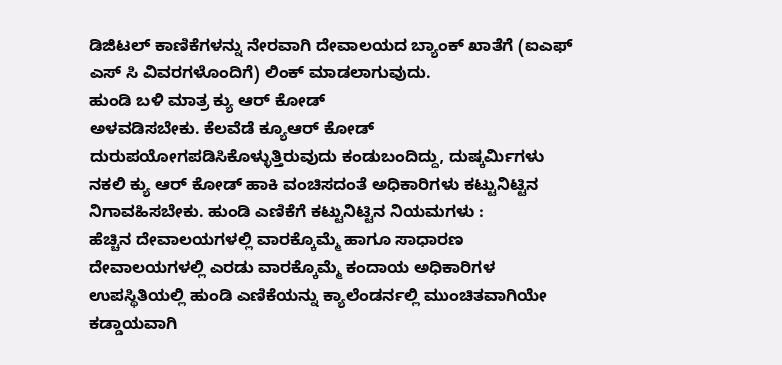ಡಿಜಿಟಲ್ ಕಾಣಿಕೆಗಳನ್ನು ನೇರವಾಗಿ ದೇವಾಲಯದ ಬ್ಯಾಂಕ್ ಖಾತೆಗೆ (ಐಎಫ್ ಎಸ್ ಸಿ ವಿವರಗಳೊಂದಿಗೆ) ಲಿಂಕ್ ಮಾಡಲಾಗುವುದು.
ಹುಂಡಿ ಬಳಿ ಮಾತ್ರ ಕ್ಯು ಆರ್ ಕೋಡ್
ಅಳವಡಿಸಬೇಕು. ಕೆಲವೆಡೆ ಕ್ಯೂಆರ್ ಕೋಡ್ ದುರುಪಯೋಗಪಡಿಸಿಕೊಳ್ಳುತ್ತಿರುವುದು ಕಂಡುಬಂದಿದ್ದು, ದುಷ್ಕರ್ಮಿಗಳು ನಕಲಿ ಕ್ಯು ಆರ್ ಕೋಡ್ ಹಾಕಿ ವಂಚಿಸದಂತೆ ಅಧಿಕಾರಿಗಳು ಕಟ್ಟುನಿಟ್ಟಿನ ನಿಗಾವಹಿಸಬೇಕು. ಹುಂಡಿ ಎಣಿಕೆಗೆ ಕಟ್ಟುನಿಟ್ಟಿನ ನಿಯಮಗಳು :
ಹೆಚ್ಚಿನ ದೇವಾಲಯಗಳಲ್ಲಿ ವಾರಕ್ಕೊಮ್ಮೆ ಹಾಗೂ ಸಾಧಾರಣ ದೇವಾಲಯಗಳಲ್ಲಿ ಎರಡು ವಾರಕ್ಕೊಮ್ಮೆ ಕಂದಾಯ ಅಧಿಕಾರಿಗಳ ಉಪಸ್ಥಿತಿಯಲ್ಲಿ ಹುಂಡಿ ಎಣಿಕೆಯನ್ನು ಕ್ಯಾಲೆಂಡರ್ನಲ್ಲಿ ಮುಂಚಿತವಾಗಿಯೇ ಕಡ್ಡಾಯವಾಗಿ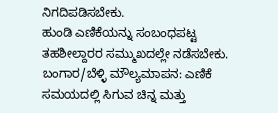ನಿಗದಿಪಡಿಸಬೇಕು.
ಹುಂಡಿ ಎಣಿಕೆಯನ್ನು ಸಂಬಂಧಪಟ್ಟ ತಹಶೀಲ್ದಾರರ ಸಮ್ಮುಖದಲ್ಲೇ ನಡೆಸಬೇಕು.
ಬಂಗಾರ/ಬೆಳ್ಳಿ ಮೌಲ್ಯಮಾಪನ: ಎಣಿಕೆ ಸಮಯದಲ್ಲಿ ಸಿಗುವ ಚಿನ್ನ ಮತ್ತು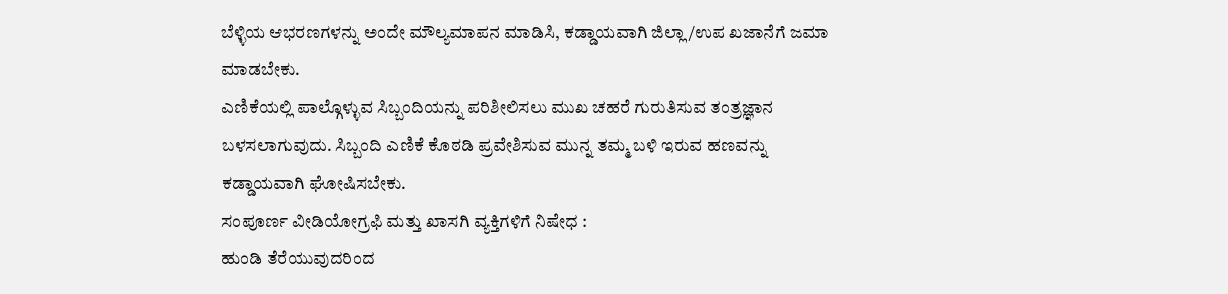ಬೆಳ್ಳಿಯ ಆಭರಣಗಳನ್ನು ಅಂದೇ ಮೌಲ್ಯಮಾಪನ ಮಾಡಿಸಿ, ಕಡ್ಡಾಯವಾಗಿ ಜಿಲ್ಲಾ/ಉಪ ಖಜಾನೆಗೆ ಜಮಾ ಮಾಡಬೇಕು.
ಎಣಿಕೆಯಲ್ಲಿ ಪಾಲ್ಗೊಳ್ಳುವ ಸಿಬ್ಬಂದಿಯನ್ನು ಪರಿಶೀಲಿಸಲು ಮುಖ ಚಹರೆ ಗುರುತಿಸುವ ತಂತ್ರಜ್ಞಾನ ಬಳಸಲಾಗುವುದು. ಸಿಬ್ಬಂದಿ ಎಣಿಕೆ ಕೊಠಡಿ ಪ್ರವೇಶಿಸುವ ಮುನ್ನ ತಮ್ಮ ಬಳಿ ಇರುವ ಹಣವನ್ನು ಕಡ್ಡಾಯವಾಗಿ ಘೋಷಿಸಬೇಕು.
ಸಂಪೂರ್ಣ ವೀಡಿಯೋಗ್ರಫಿ ಮತ್ತು ಖಾಸಗಿ ವ್ಯಕ್ತಿಗಳಿಗೆ ನಿಷೇಧ :
ಹುಂಡಿ ತೆರೆಯುವುದರಿಂದ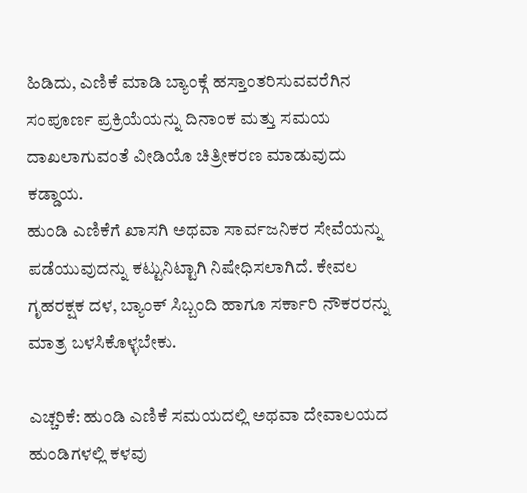ಹಿಡಿದು, ಎಣಿಕೆ ಮಾಡಿ ಬ್ಯಾಂಕ್ಗೆ ಹಸ್ತಾಂತರಿಸುವವರೆಗಿನ ಸಂಪೂರ್ಣ ಪ್ರಕ್ರಿಯೆಯನ್ನು ದಿನಾಂಕ ಮತ್ತು ಸಮಯ ದಾಖಲಾಗುವಂತೆ ವೀಡಿಯೊ ಚಿತ್ರೀಕರಣ ಮಾಡುವುದು ಕಡ್ಡಾಯ.
ಹುಂಡಿ ಎಣಿಕೆಗೆ ಖಾಸಗಿ ಅಥವಾ ಸಾರ್ವಜನಿಕರ ಸೇವೆಯನ್ನು ಪಡೆಯುವುದನ್ನು ಕಟ್ಟುನಿಟ್ಟಾಗಿ ನಿಷೇಧಿಸಲಾಗಿದೆ. ಕೇವಲ ಗೃಹರಕ್ಷಕ ದಳ, ಬ್ಯಾಂಕ್ ಸಿಬ್ಬಂದಿ ಹಾಗೂ ಸರ್ಕಾರಿ ನೌಕರರನ್ನು ಮಾತ್ರ ಬಳಸಿಕೊಳ್ಳಬೇಕು.

ಎಚ್ಚರಿಕೆ: ಹುಂಡಿ ಎಣಿಕೆ ಸಮಯದಲ್ಲಿ ಅಥವಾ ದೇವಾಲಯದ ಹುಂಡಿಗಳಲ್ಲಿ ಕಳವು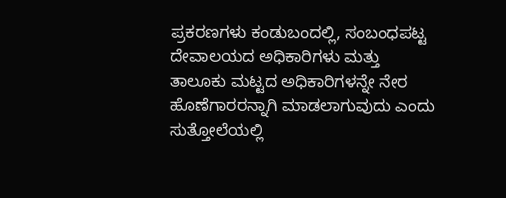ಪ್ರಕರಣಗಳು ಕಂಡುಬಂದಲ್ಲಿ, ಸಂಬಂಧಪಟ್ಟ ದೇವಾಲಯದ ಅಧಿಕಾರಿಗಳು ಮತ್ತು ತಾಲೂಕು ಮಟ್ಟದ ಅಧಿಕಾರಿಗಳನ್ನೇ ನೇರ ಹೊಣೆಗಾರರನ್ನಾಗಿ ಮಾಡಲಾಗುವುದು ಎಂದು ಸುತ್ತೋಲೆಯಲ್ಲಿ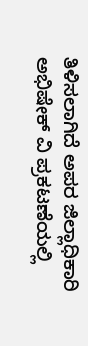ತಿಳಿಸಲಾಗಿದೆ ಅಪರ ಜಿಲ್ಲಾಧಿಕಾರಿ ಅಭಿಷೇಕ್ ವಿ ಪ್ರಕಟಣೆಯಲ್ಲಿ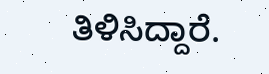ತಿಳಿಸಿದ್ದಾರೆ.